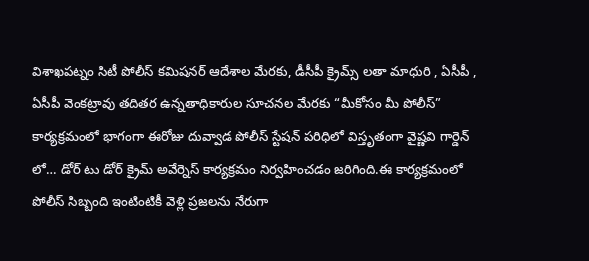విశాఖపట్నం సిటీ పోలీస్ కమిషనర్ ఆదేశాల మేరకు, డీసీపీ క్రైమ్స్ లతా మాధురి , ఏసీపీ , ఏసీపీ వెంకట్రావు తదితర ఉన్నతాధికారుల సూచనల మేరకు “మీకోసం మీ పోలీస్” కార్యక్రమంలో భాగంగా ఈరోజు దువ్వాడ పోలీస్ స్టేషన్ పరిధిలో విస్తృతంగా వైష్ణవి గార్డెన్ లో… డోర్ టు డోర్ క్రైమ్ అవేర్నెస్ కార్యక్రమం నిర్వహించడం జరిగింది.ఈ కార్యక్రమంలో పోలీస్ సిబ్బంది ఇంటింటికీ వెళ్లి ప్రజలను నేరుగా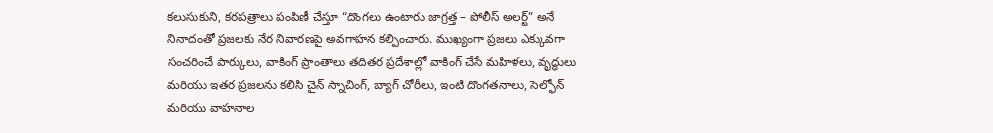కలుసుకుని, కరపత్రాలు పంపిణీ చేస్తూ “దొంగలు ఉంటారు జాగ్రత్త – పోలీస్ అలర్ట్” అనే నినాదంతో ప్రజలకు నేర నివారణపై అవగాహన కల్పించారు. ముఖ్యంగా ప్రజలు ఎక్కువగా సంచరించే పార్కులు, వాకింగ్ ప్రాంతాలు తదితర ప్రదేశాల్లో వాకింగ్ చేసే మహిళలు, వృద్ధులు మరియు ఇతర ప్రజలను కలిసి చైన్ స్నాచింగ్, బ్యాగ్ చోరీలు, ఇంటి దొంగతనాలు, సెల్ఫోన్ మరియు వాహనాల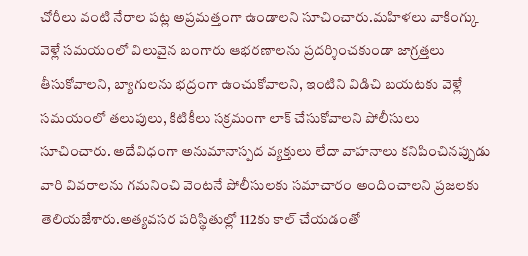చోరీలు వంటి నేరాల పట్ల అప్రమత్తంగా ఉండాలని సూచించారు.మహిళలు వాకింగ్కు వెళ్లే సమయంలో విలువైన బంగారు ఆభరణాలను ప్రదర్శించకుండా జాగ్రత్తలు తీసుకోవాలని, బ్యాగులను భద్రంగా ఉంచుకోవాలని, ఇంటిని విడిచి బయటకు వెళ్లే సమయంలో తలుపులు, కిటికీలు సక్రమంగా లాక్ చేసుకోవాలని పోలీసులు సూచించారు. అదేవిధంగా అనుమానాస్పద వ్యక్తులు లేదా వాహనాలు కనిపించినప్పుడు వారి వివరాలను గమనించి వెంటనే పోలీసులకు సమాచారం అందించాలని ప్రజలకు తెలియజేశారు.అత్యవసర పరిస్థితుల్లో 112కు కాల్ చేయడంతో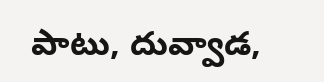పాటు, దువ్వాడ,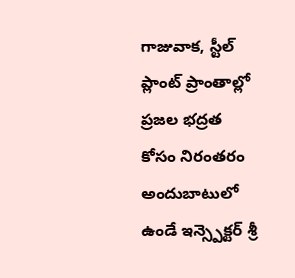గాజువాక, స్టీల్ ప్లాంట్ ప్రాంతాల్లో ప్రజల భద్రత కోసం నిరంతరం అందుబాటులో ఉండే ఇన్స్పెక్టర్ శ్రీ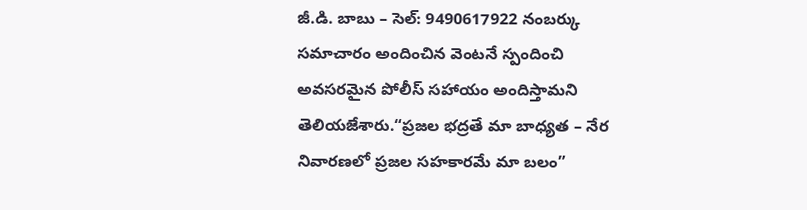జీ.డి. బాబు – సెల్: 9490617922 నంబర్కు సమాచారం అందించిన వెంటనే స్పందించి అవసరమైన పోలీస్ సహాయం అందిస్తామని తెలియజేశారు.“ప్రజల భద్రతే మా బాధ్యత – నేర నివారణలో ప్రజల సహకారమే మా బలం”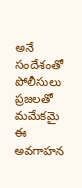అనే సందేశంతో పోలీసులు ప్రజలతో మమేకమై ఈ అవగాహన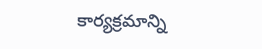కార్యక్రమాన్ని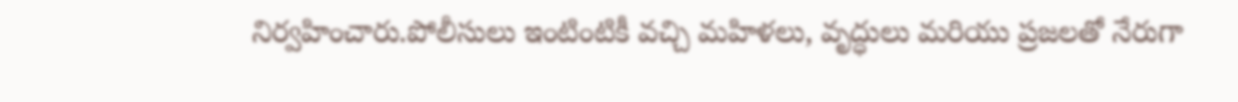నిర్వహించారు.పోలీసులు ఇంటింటికీ వచ్చి మహిళలు, వృద్ధులు మరియు ప్రజలతో నేరుగా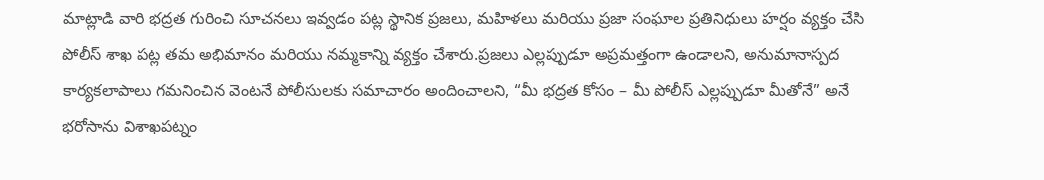మాట్లాడి వారి భద్రత గురించి సూచనలు ఇవ్వడం పట్ల స్థానిక ప్రజలు, మహిళలు మరియు ప్రజా సంఘాల ప్రతినిధులు హర్షం వ్యక్తం చేసి పోలీస్ శాఖ పట్ల తమ అభిమానం మరియు నమ్మకాన్ని వ్యక్తం చేశారు.ప్రజలు ఎల్లప్పుడూ అప్రమత్తంగా ఉండాలని, అనుమానాస్పద కార్యకలాపాలు గమనించిన వెంటనే పోలీసులకు సమాచారం అందించాలని, “మీ భద్రత కోసం – మీ పోలీస్ ఎల్లప్పుడూ మీతోనే” అనే భరోసాను విశాఖపట్నం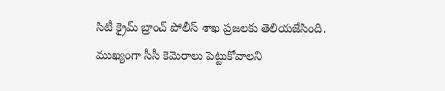సిటీ క్రైమ్ బ్రాంచ్ పోలీస్ శాఖ ప్రజలకు తెలియజేసింది. ముఖ్యంగా సీసీ కెమెరాలు పెట్టుకోవాలని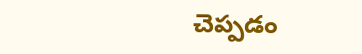చెప్పడం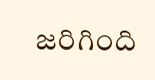జరిగింది